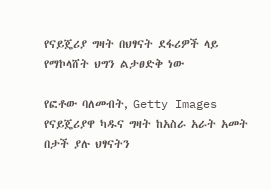የናይጄሪያ ግዛት በህፃናት ደፋሪዎች ላይ የማኮላሸት ህግን ልታፀድቅ ነው

የፎቶው ባለመብት, Getty Images
የናይጄሪያዋ ካዱና ግዛት ከአስራ አራት አመት በታች ያሉ ህፃናትን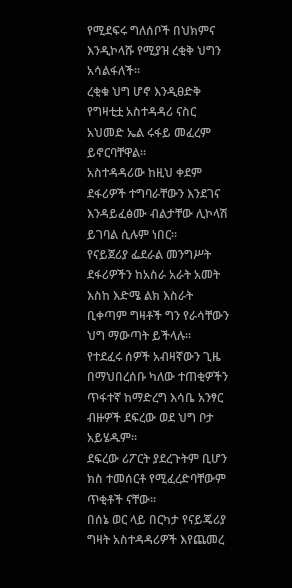የሚደፍሩ ግለሰቦች በህክምና እንዲኮላሹ የሚያዝ ረቂቅ ህግን አሳልፋለች።
ረቂቁ ህግ ሆኖ እንዲፀድቅ የግዛቲቷ አስተዳዳሪ ናስር አህመድ ኤል ሩፋይ መፈረም ይኖርባቸዋል።
አስተዳዳሪው ከዚህ ቀደም ደፋሪዎች ተግባራቸውን እንደገና እንዳይፈፅሙ ብልታቸው ሊኮላሽ ይገባል ሲሉም ነበር።
የናይጀሪያ ፌደራል መንግሥት ደፋሪዎችን ከአስራ አራት አመት እስከ እድሜ ልክ እስራት ቢቀጣም ግዛቶች ግን የራሳቸውን ህግ ማውጣት ይችላሉ።
የተደፈሩ ሰዎች አብዛኛውን ጊዜ በማህበረሰቡ ካለው ተጠቂዎችን ጥፋተኛ ከማድረግ እሳቤ አንፃር ብዙዎች ደፍረው ወደ ህግ ቦታ አይሄዱም።
ደፍረው ሪፖርት ያደረጉትም ቢሆን ክስ ተመሰርቶ የሚፈረድባቸውም ጥቂቶች ናቸው።
በሰኔ ወር ላይ በርካታ የናይጄሪያ ግዛት አስተዳዳሪዎች እየጨመረ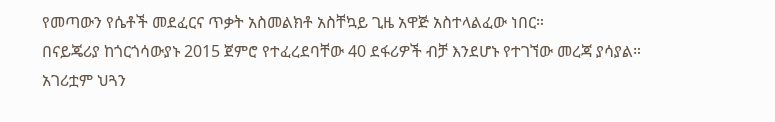የመጣውን የሴቶች መደፈርና ጥቃት አስመልክቶ አስቸኳይ ጊዜ አዋጅ አስተላልፈው ነበር።
በናይጄሪያ ከጎርጎሳውያኑ 2015 ጀምሮ የተፈረደባቸው 40 ደፋሪዎች ብቻ እንደሆኑ የተገኘው መረጃ ያሳያል።
አገሪቷም ህጓን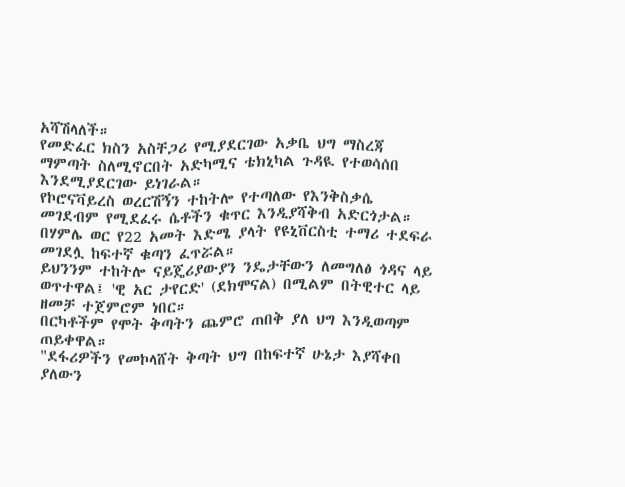አሻሽላለች።
የመድፈር ክስን አስቸጋሪ የሚያደርገው አቃቤ ህግ ማስረጃ ማምጣት ስለሚኖርበት አድካሚና ቴክኒካል ጉዳዪ የተወሳሰበ እንደሚያደርገው ይነገራል።
የኮሮናቫይረስ ወረርሽኝን ተከትሎ የተጣለው የእንቅስቃሴ መገደብም የሚደፈሩ ሴቶችን ቁጥር እንዲያሻቅብ አድርጎታል።
በሃምሌ ወር የ22 አመት እድሜ ያላት የዩኒቨርስቲ ተማሪ ተደፍራ መገደሏ ከፍተኛ ቁጣን ፈጥሯል።
ይህንንም ተከትሎ ናይጄሪያውያን ንዴታቸውን ለመግለፅ ጎዳና ላይ ወጥተዋል፤ 'ዊ አር ታየርድ' (ደክሞናል) በሚልም በትዊተር ላይ ዘመቻ ተጀምሮም ነበር።
በርካቶችም የሞት ቅጣትን ጨምሮ ጠበቅ ያለ ህግ እንዲወጣም ጠይቀዋል።
"ደፋሪዎችን የመኮላሸት ቅጣት ህግ በከፍተኛ ሁኔታ እያሻቀበ ያለውን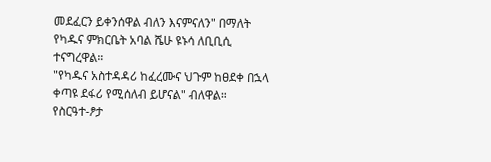መደፈርን ይቀንሰዋል ብለን እናምናለን" በማለት የካዱና ምክርቤት አባል ሼሁ ዩኑሳ ለቢቢሲ ተናግረዋል።
"የካዱና አስተዳዳሪ ከፈረሙና ህጉም ከፀደቀ በኋላ ቀጣዩ ደፋሪ የሚሰለብ ይሆናል" ብለዋል።
የስርዓተ-ፆታ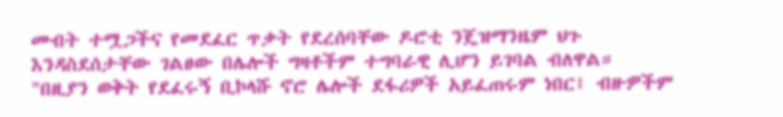መብት ተሟጋችና የመደፈር ጥቃት የደረሰባቸው ዶሮቲ ንጄዝማንዜም ህጉ እንዳስደሰታቸው ገልፀው በሌሎች ግዛቶችም ተግባራዊ ሊሆን ይገባል ብለዋል።
"በዚያን ወቅት የደፈሩኝ ቢኮላሹ ኖሮ ሌሎች ደፋሪዎች አይፈጠሩም ነበር፤ ብዙዎችም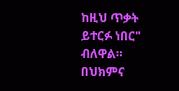ከዚህ ጥቃት ይተርፉ ነበር" ብለዋል።
በህክምና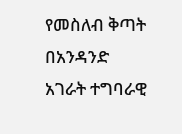የመስለብ ቅጣት በአንዳንድ አገራት ተግባራዊ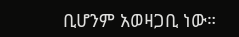ቢሆንም አወዛጋቢ ነው።